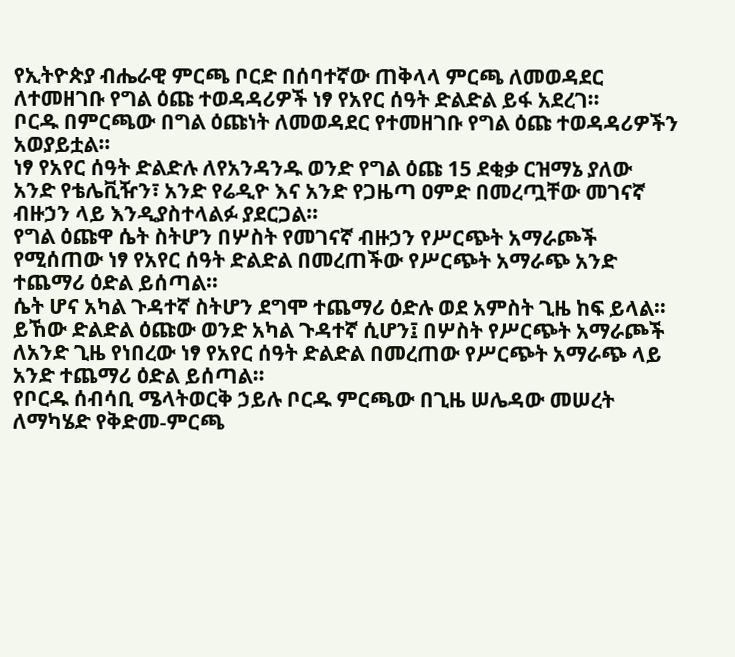የኢትዮጵያ ብሔራዊ ምርጫ ቦርድ በሰባተኛው ጠቅላላ ምርጫ ለመወዳደር ለተመዘገቡ የግል ዕጩ ተወዳዳሪዎች ነፃ የአየር ሰዓት ድልድል ይፋ አደረገ።
ቦርዱ በምርጫው በግል ዕጩነት ለመወዳደር የተመዘገቡ የግል ዕጩ ተወዳዳሪዎችን አወያይቷል።
ነፃ የአየር ሰዓት ድልድሉ ለየአንዳንዱ ወንድ የግል ዕጩ 15 ደቂቃ ርዝማኔ ያለው አንድ የቴሌቪዥን፣ አንድ የሬዲዮ እና አንድ የጋዜጣ ዐምድ በመረጧቸው መገናኛ ብዙኃን ላይ እንዲያስተላልፉ ያደርጋል።
የግል ዕጩዋ ሴት ስትሆን በሦስት የመገናኛ ብዙኃን የሥርጭት አማራጮች የሚሰጠው ነፃ የአየር ሰዓት ድልድል በመረጠችው የሥርጭት አማራጭ አንድ ተጨማሪ ዕድል ይሰጣል።
ሴት ሆና አካል ጉዳተኛ ስትሆን ደግሞ ተጨማሪ ዕድሉ ወደ አምስት ጊዜ ከፍ ይላል።
ይኸው ድልድል ዕጩው ወንድ አካል ጉዳተኛ ሲሆን፤ በሦስት የሥርጭት አማራጮች ለአንድ ጊዜ የነበረው ነፃ የአየር ሰዓት ድልድል በመረጠው የሥርጭት አማራጭ ላይ አንድ ተጨማሪ ዕድል ይሰጣል።
የቦርዱ ሰብሳቢ ሜላትወርቅ ኃይሉ ቦርዱ ምርጫው በጊዜ ሠሌዳው መሠረት ለማካሄድ የቅድመ-ምርጫ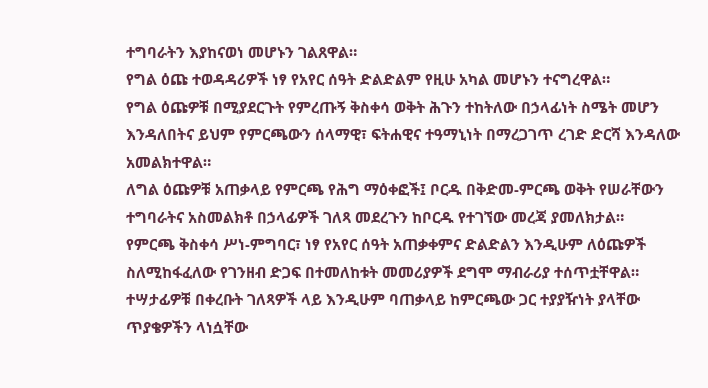ተግባራትን እያከናወነ መሆኑን ገልጸዋል።
የግል ዕጩ ተወዳዳሪዎች ነፃ የአየር ሰዓት ድልድልም የዚሁ አካል መሆኑን ተናግረዋል።
የግል ዕጩዎቹ በሚያደርጉት የምረጡኝ ቅስቀሳ ወቅት ሕጉን ተከትለው በኃላፊነት ስሜት መሆን እንዳለበትና ይህም የምርጫውን ሰላማዊ፣ ፍትሐዊና ተዓማኒነት በማረጋገጥ ረገድ ድርሻ እንዳለው አመልክተዋል።
ለግል ዕጩዎቹ አጠቃላይ የምርጫ የሕግ ማዕቀፎች፤ ቦርዱ በቅድመ-ምርጫ ወቅት የሠራቸውን ተግባራትና አስመልክቶ በኃላፊዎች ገለጻ መደረጉን ከቦርዱ የተገኘው መረጃ ያመለክታል።
የምርጫ ቅስቀሳ ሥነ-ምግባር፣ ነፃ የአየር ሰዓት አጠቃቀምና ድልድልን እንዲሁም ለዕጩዎች ስለሚከፋፈለው የገንዘብ ድጋፍ በተመለከቱት መመሪያዎች ደግሞ ማብራሪያ ተሰጥቷቸዋል።
ተሣታፊዎቹ በቀረቡት ገለጻዎች ላይ እንዲሁም ባጠቃላይ ከምርጫው ጋር ተያያዥነት ያላቸው ጥያቄዎችን ላነሷቸው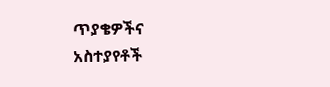ጥያቄዎችና አስተያየቶች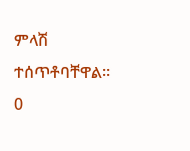ምላሽ ተሰጥቶባቸዋል።
0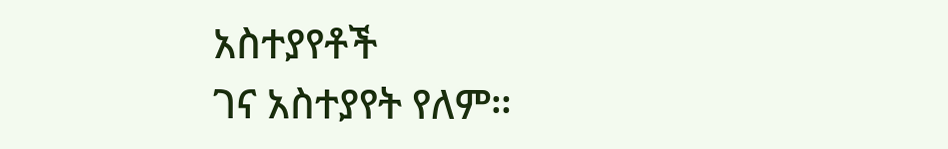አስተያየቶች
ገና አስተያየት የለም።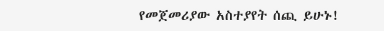የመጀመሪያው አስተያየት ሰጪ ይሁኑ!